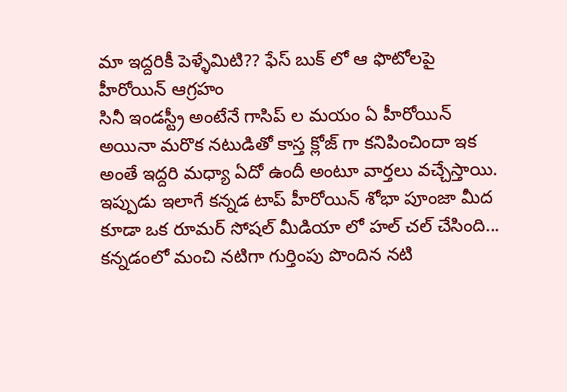మా ఇద్దరికీ పెళ్ళేమిటి?? ఫేస్ బుక్ లో ఆ ఫొటోలపై హీరోయిన్ ఆగ్రహం
సినీ ఇండస్ట్రీ అంటేనే గాసిప్ ల మయం ఏ హీరోయిన్ అయినా మరొక నటుడితో కాస్త క్లోజ్ గా కనిపించిందా ఇక అంతే ఇద్దరి మధ్యా ఏదో ఉందీ అంటూ వార్తలు వచ్చేస్తాయి. ఇప్పుడు ఇలాగే కన్నడ టాప్ హీరోయిన్ శోభా పూంజా మీద కూడా ఒక రూమర్ సోషల్ మీడియా లో హల్ చల్ చేసింది...
కన్నడంలో మంచి నటిగా గుర్తింపు పొందిన నటి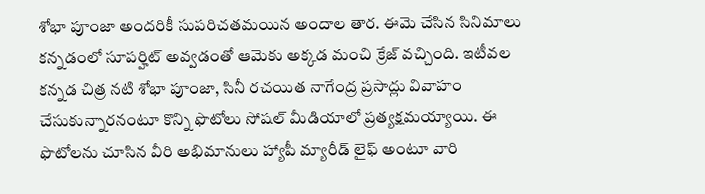శోభా పూంజా అందరికీ సుపరిచతమయిన అందాల తార. ఈమె చేసిన సినిమాలు కన్నడంలో సూపర్హిట్ అవ్వడంతో ఆమెకు అక్కడ మంచి క్రేజ్ వచ్చింది. ఇటీవల కన్నడ చిత్ర నటి శోభా పూంజా, సినీ రచయిత నాగేంద్ర ప్రసాద్లు వివాహం చేసుకున్నారనంటూ కొన్ని ఫొటోలు సోషల్ మీడియాలో ప్రత్యక్షమయ్యాయి. ఈ ఫొటోలను చూసిన వీరి అభిమానులు హ్యాపీ మ్యారీడ్ లైఫ్ అంటూ వారి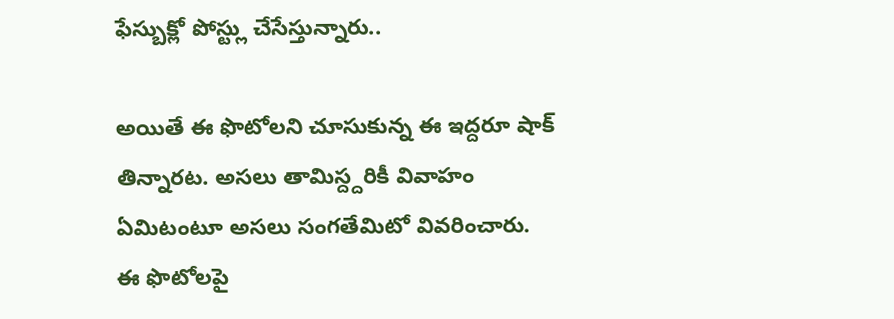ఫేస్బుక్లో పోస్ట్లు చేసేస్తున్నారు..

అయితే ఈ ఫొటోలని చూసుకున్న ఈ ఇద్దరూ షాక్ తిన్నారట. అసలు తామిస్ద్దరికీ వివాహం ఏమిటంటూ అసలు సంగతేమిటో వివరించారు. ఈ ఫొటోలపై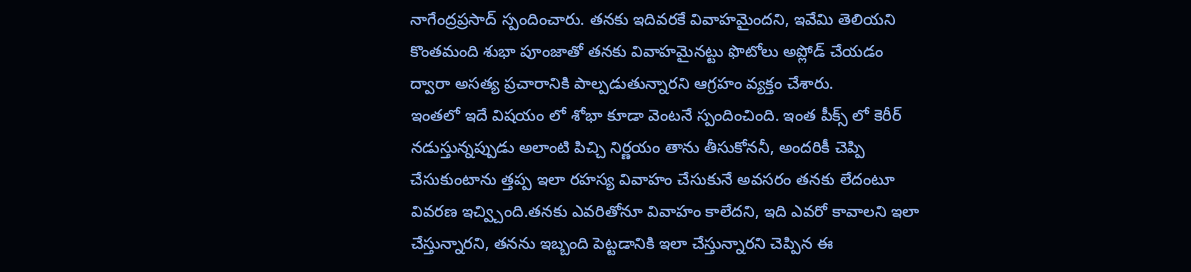నాగేంద్రప్రసాద్ స్పందించారు. తనకు ఇదివరకే వివాహమైందని, ఇవేమి తెలియని కొంతమంది శుభా పూంజాతో తనకు వివాహమైనట్టు ఫొటోలు అప్లోడ్ చేయడం ద్వారా అసత్య ప్రచారానికి పాల్పడుతున్నారని ఆగ్రహం వ్యక్తం చేశారు.
ఇంతలో ఇదే విషయం లో శోభా కూడా వెంటనే స్పందించింది. ఇంత పీక్స్ లో కెరీర్ నడుస్తున్నప్పుడు అలాంటి పిచ్చి నిర్ణయం తాను తీసుకోననీ, అందరికీ చెప్పి చేసుకుంటాను త్తప్ప ఇలా రహస్య వివాహం చేసుకునే అవసరం తనకు లేదంటూ వివరణ ఇచ్వ్చింది.తనకు ఎవరితోనూ వివాహం కాలేదని, ఇది ఎవరో కావాలని ఇలా చేస్తున్నారని, తనను ఇబ్బంది పెట్టడానికి ఇలా చేస్తున్నారని చెప్పిన ఈ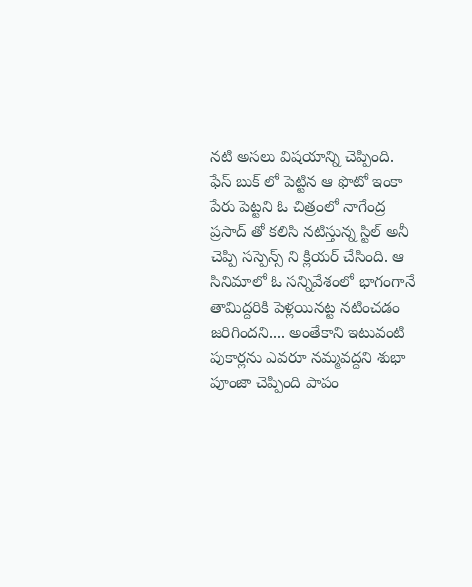నటి అసలు విషయాన్ని చెప్పింది.
ఫేస్ బుక్ లో పెట్టిన ఆ ఫొటో ఇంకా పేరు పెట్టని ఓ చిత్రంలో నాగేంద్ర ప్రసాద్ తో కలిసి నటిస్తున్న స్టిల్ అనీ చెప్పి సస్పెన్స్ ని క్లియర్ చేసింది. ఆ సినిమాలో ఓ సన్నివేశంలో భాగంగానే తామిద్దరికి పెళ్లయినట్ట నటించడం జరిగిందని.... అంతేకాని ఇటువంటి పుకార్లను ఎవరూ నమ్మవద్దని శుభా పూంజా చెప్పింది పాపం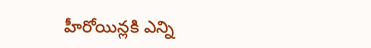హీరోయిన్లకి ఎన్ని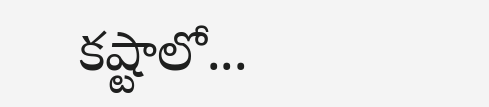కష్టాలో...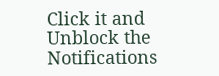Click it and Unblock the Notifications